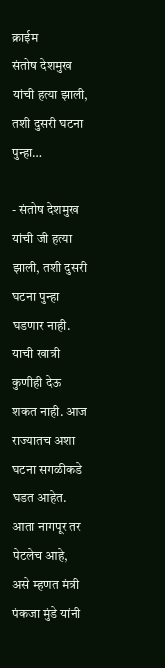क्राईम
संतोष देशमुख यांची हत्या झाली, तशी दुसरी घटना पुन्हा…

- संतोष देशमुख यांची जी हत्या झाली, तशी दुसरी घटना पुन्हा घडणार नाही. याची खात्री कुणीही देऊ शकत नाही. आज राज्यातच अशा घटना सगळीकडे घडत आहेत. आता नागपूर तर पेटलेच आहे, असे म्हणत मंत्री पंकजा मुंडे यांनी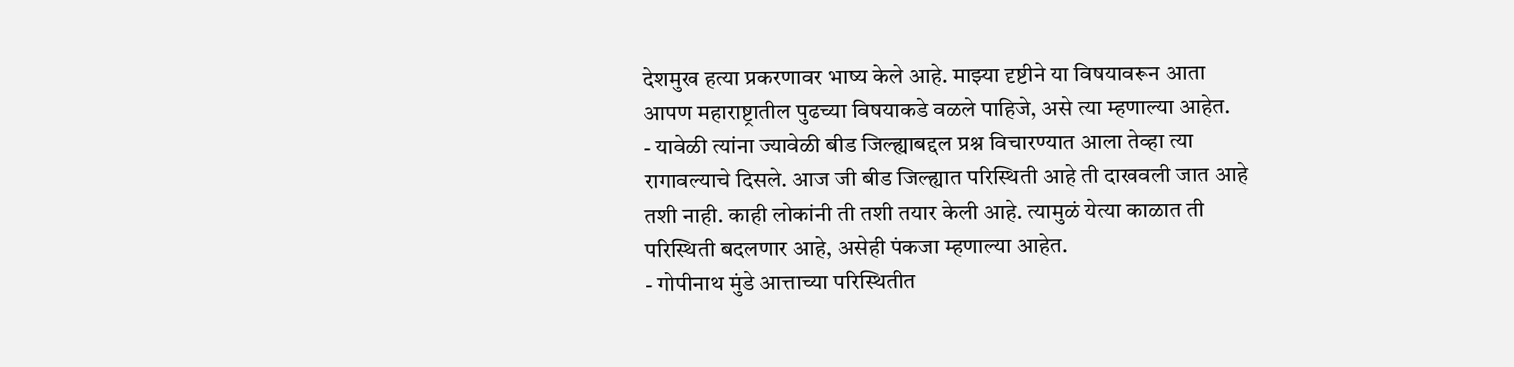देशमुख हत्या प्रकरणावर भाष्य केले आहे. माझ्या दृष्टीने या विषयावरून आता आपण महाराष्ट्रातील पुढच्या विषयाकडे वळले पाहिजे, असे त्या म्हणाल्या आहेत.
- यावेळी त्यांना ज्यावेळी बीड जिल्ह्याबद्दल प्रश्न विचारण्यात आला तेव्हा त्या रागावल्याचे दिसले. आज जी बीड जिल्ह्यात परिस्थिती आहे ती दाखवली जात आहे तशी नाही. काही लोकांनी ती तशी तयार केली आहे. त्यामुळं येत्या काळात ती परिस्थिती बदलणार आहे, असेही पंकजा म्हणाल्या आहेत.
- गोपीनाथ मुंडे आत्ताच्या परिस्थितीत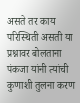असते तर काय परिस्थिती असती या प्रश्नावर बोलताना पंकजा यांनी त्यांची कुणाशी तुलना करण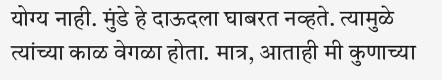योग्य नाही. मुंडे हे दाऊदला घाबरत नव्हते. त्यामुळे त्यांच्या काळ वेगळा होता. मात्र, आताही मी कुणाच्या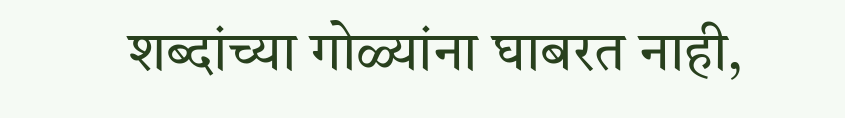शब्दांच्या गोळ्यांना घाबरत नाही,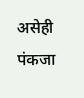असेही पंकजा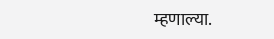म्हणाल्या.